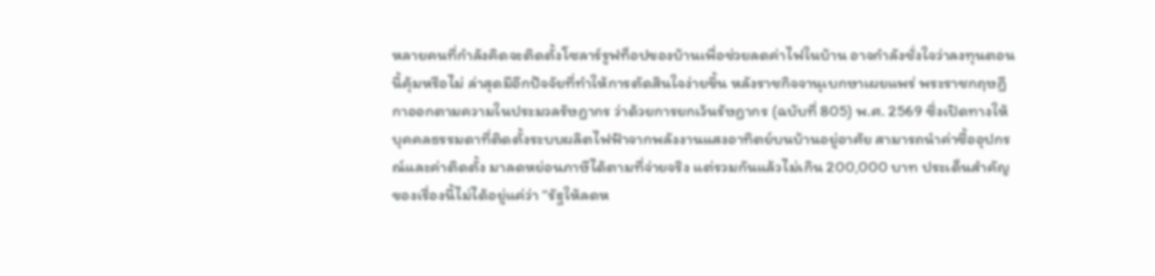หลายคนที่กำลังคิดจะติดตั้งโซลาร์รูฟท็อปของบ้านเพื่อช่วยลดค่าไฟในบ้าน อาจกำลังชั่งใจว่าลงทุนตอนนี้คุ้มหรือไม่ ล่าสุดมีอีกปัจจัยที่ทำให้การตัดสินใจง่ายขึ้น หลังราชกิจจานุเบกษาเผยแพร่ พระราชกฤษฎีกาออกตามความในประมวลรัษฎากร ว่าด้วยการยกเว้นรัษฎากร (ฉบับที่ 805) พ.ศ. 2569 ซึ่งเปิดทางให้บุคคลธรรมดาที่ติดตั้งระบบผลิตไฟฟ้าจากพลังงานแสงอาทิตย์บนบ้านอยู่อาศัย สามารถนำค่าซื้ออุปกรณ์และค่าติดตั้ง มาลดหย่อนภาษีได้ตามที่จ่ายจริง แต่รวมกันแล้วไม่เกิน 200,000 บาท ประเด็นสำคัญของเรื่องนี้ไม่ได้อยู่แค่ว่า “รัฐให้ลดห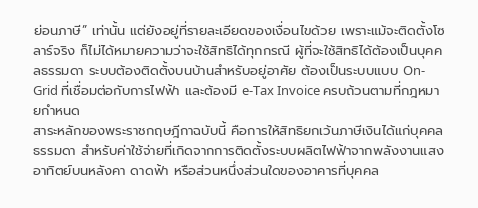ย่อนภาษี” เท่านั้น แต่ยังอยู่ที่รายละเอียดของเงื่อนไขด้วย เพราะแม้จะติดตั้งโซลาร์จริง ก็ไม่ได้หมายความว่าจะใช้สิทธิได้ทุกกรณี ผู้ที่จะใช้สิทธิได้ต้องเป็นบุคคลธรรมดา ระบบต้องติดตั้งบนบ้านสำหรับอยู่อาศัย ต้องเป็นระบบแบบ On-Grid ที่เชื่อมต่อกับการไฟฟ้า และต้องมี e-Tax Invoice ครบถ้วนตามที่กฎหมายกำหนด
สาระหลักของพระราชกฤษฎีกาฉบับนี้ คือการให้สิทธิยกเว้นภาษีเงินได้แก่บุคคลธรรมดา สำหรับค่าใช้จ่ายที่เกิดจากการติดตั้งระบบผลิตไฟฟ้าจากพลังงานแสงอาทิตย์บนหลังคา ดาดฟ้า หรือส่วนหนึ่งส่วนใดของอาคารที่บุคคล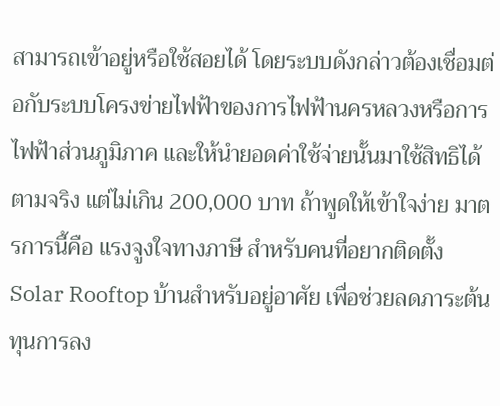สามารถเข้าอยู่หรือใช้สอยได้ โดยระบบดังกล่าวต้องเชื่อมต่อกับระบบโครงข่ายไฟฟ้าของการไฟฟ้านครหลวงหรือการไฟฟ้าส่วนภูมิภาค และให้นำยอดค่าใช้จ่ายนั้นมาใช้สิทธิได้ตามจริง แต่ไม่เกิน 200,000 บาท ถ้าพูดให้เข้าใจง่าย มาตรการนี้คือ แรงจูงใจทางภาษี สำหรับคนที่อยากติดตั้ง Solar Rooftop บ้านสำหรับอยู่อาศัย เพื่อช่วยลดภาระต้นทุนการลง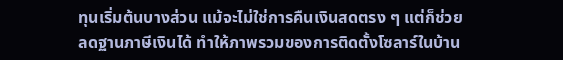ทุนเริ่มต้นบางส่วน แม้จะไม่ใช่การคืนเงินสดตรง ๆ แต่ก็ช่วยลดฐานภาษีเงินได้ ทำให้ภาพรวมของการติดตั้งโซลาร์ในบ้าน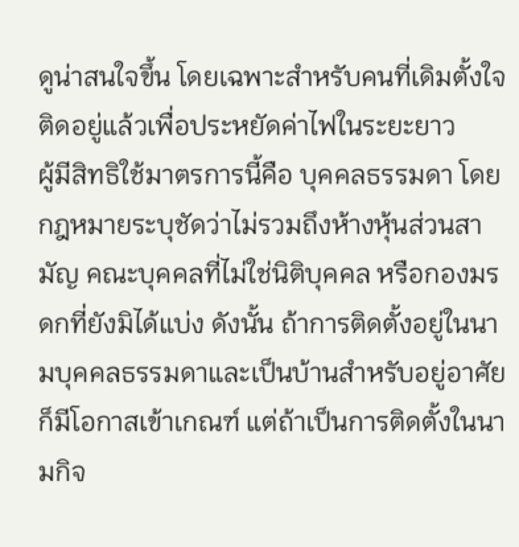ดูน่าสนใจขึ้น โดยเฉพาะสำหรับคนที่เดิมตั้งใจติดอยู่แล้วเพื่อประหยัดค่าไฟในระยะยาว
ผู้มีสิทธิใช้มาตรการนี้คือ บุคคลธรรมดา โดยกฎหมายระบุชัดว่าไม่รวมถึงห้างหุ้นส่วนสามัญ คณะบุคคลที่ไม่ใช่นิติบุคคล หรือกองมรดกที่ยังมิได้แบ่ง ดังนั้น ถ้าการติดตั้งอยู่ในนามบุคคลธรรมดาและเป็นบ้านสำหรับอยู่อาศัย ก็มีโอกาสเข้าเกณฑ์ แต่ถ้าเป็นการติดตั้งในนามกิจ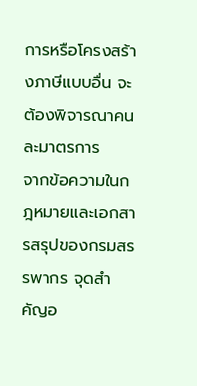การหรือโครงสร้างภาษีแบบอื่น จะต้องพิจารณาคนละมาตรการ
จากข้อความในกฎหมายและเอกสารสรุปของกรมสรรพากร จุดสำคัญอ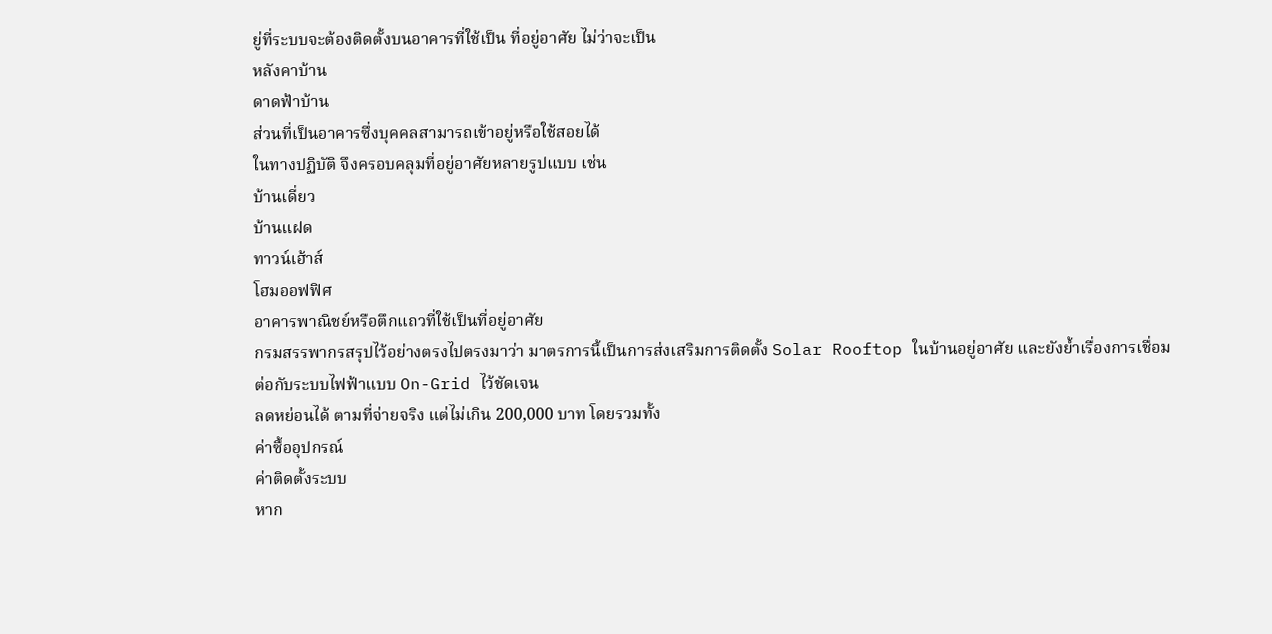ยู่ที่ระบบจะต้องติดตั้งบนอาคารที่ใช้เป็น ที่อยู่อาศัย ไม่ว่าจะเป็น
หลังคาบ้าน
ดาดฟ้าบ้าน
ส่วนที่เป็นอาคารซึ่งบุคคลสามารถเข้าอยู่หรือใช้สอยได้
ในทางปฏิบัติ จึงครอบคลุมที่อยู่อาศัยหลายรูปแบบ เช่น
บ้านเดี่ยว
บ้านแฝด
ทาวน์เฮ้าส์
โฮมออฟฟิศ
อาคารพาณิชย์หรือตึกแถวที่ใช้เป็นที่อยู่อาศัย
กรมสรรพากรสรุปไว้อย่างตรงไปตรงมาว่า มาตรการนี้เป็นการส่งเสริมการติดตั้ง Solar Rooftop ในบ้านอยู่อาศัย และยังย้ำเรื่องการเชื่อมต่อกับระบบไฟฟ้าแบบ On-Grid ไว้ชัดเจน
ลดหย่อนได้ ตามที่จ่ายจริง แต่ไม่เกิน 200,000 บาท โดยรวมทั้ง
ค่าซื้ออุปกรณ์
ค่าติดตั้งระบบ
หาก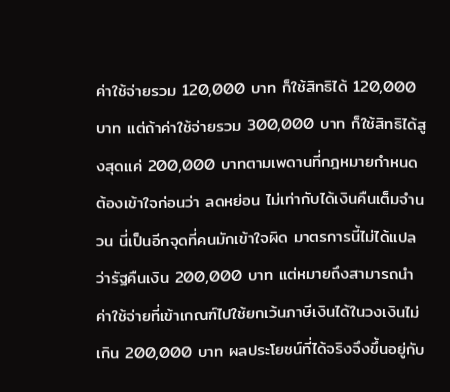ค่าใช้จ่ายรวม 120,000 บาท ก็ใช้สิทธิได้ 120,000 บาท แต่ถ้าค่าใช้จ่ายรวม 300,000 บาท ก็ใช้สิทธิได้สูงสุดแค่ 200,000 บาทตามเพดานที่กฎหมายกำหนด
ต้องเข้าใจก่อนว่า ลดหย่อน ไม่เท่ากับได้เงินคืนเต็มจำนวน นี่เป็นอีกจุดที่คนมักเข้าใจผิด มาตรการนี้ไม่ได้แปลว่ารัฐคืนเงิน 200,000 บาท แต่หมายถึงสามารถนำค่าใช้จ่ายที่เข้าเกณฑ์ไปใช้ยกเว้นภาษีเงินได้ในวงเงินไม่เกิน 200,000 บาท ผลประโยชน์ที่ได้จริงจึงขึ้นอยู่กับ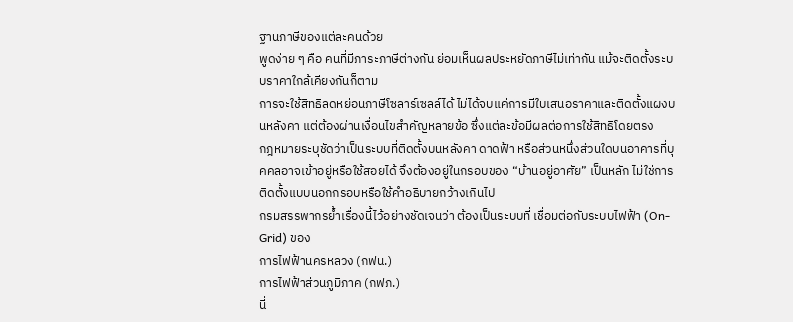ฐานภาษีของแต่ละคนด้วย
พูดง่าย ๆ คือ คนที่มีภาระภาษีต่างกัน ย่อมเห็นผลประหยัดภาษีไม่เท่ากัน แม้จะติดตั้งระบบราคาใกล้เคียงกันก็ตาม
การจะใช้สิทธิลดหย่อนภาษีโซลาร์เซลล์ได้ ไม่ได้จบแค่การมีใบเสนอราคาและติดตั้งแผงบนหลังคา แต่ต้องผ่านเงื่อนไขสำคัญหลายข้อ ซึ่งแต่ละข้อมีผลต่อการใช้สิทธิโดยตรง
กฎหมายระบุชัดว่าเป็นระบบที่ติดตั้งบนหลังคา ดาดฟ้า หรือส่วนหนึ่งส่วนใดบนอาคารที่บุคคลอาจเข้าอยู่หรือใช้สอยได้ จึงต้องอยู่ในกรอบของ “บ้านอยู่อาศัย” เป็นหลัก ไม่ใช่การติดตั้งแบบนอกกรอบหรือใช้คำอธิบายกว้างเกินไป
กรมสรรพากรย้ำเรื่องนี้ไว้อย่างชัดเจนว่า ต้องเป็นระบบที่ เชื่อมต่อกับระบบไฟฟ้า (On-Grid) ของ
การไฟฟ้านครหลวง (กฟน.)
การไฟฟ้าส่วนภูมิภาค (กฟภ.)
นี่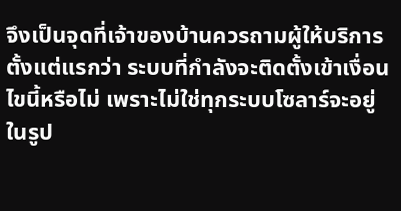จึงเป็นจุดที่เจ้าของบ้านควรถามผู้ให้บริการตั้งแต่แรกว่า ระบบที่กำลังจะติดตั้งเข้าเงื่อนไขนี้หรือไม่ เพราะไม่ใช่ทุกระบบโซลาร์จะอยู่ในรูป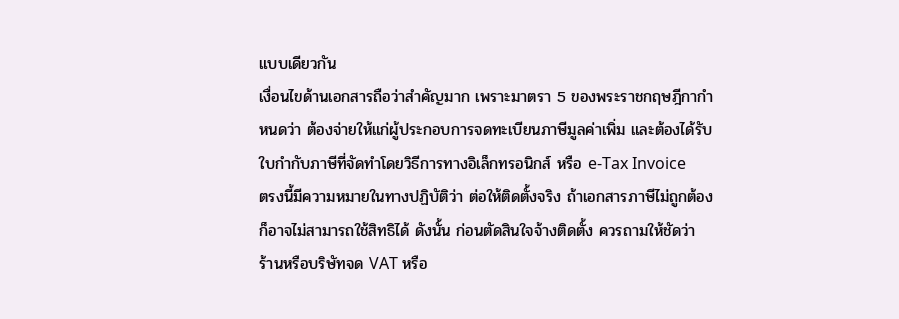แบบเดียวกัน
เงื่อนไขด้านเอกสารถือว่าสำคัญมาก เพราะมาตรา 5 ของพระราชกฤษฎีกากำหนดว่า ต้องจ่ายให้แก่ผู้ประกอบการจดทะเบียนภาษีมูลค่าเพิ่ม และต้องได้รับใบกำกับภาษีที่จัดทำโดยวิธีการทางอิเล็กทรอนิกส์ หรือ e-Tax Invoice
ตรงนี้มีความหมายในทางปฏิบัติว่า ต่อให้ติดตั้งจริง ถ้าเอกสารภาษีไม่ถูกต้อง ก็อาจไม่สามารถใช้สิทธิได้ ดังนั้น ก่อนตัดสินใจจ้างติดตั้ง ควรถามให้ชัดว่า
ร้านหรือบริษัทจด VAT หรือ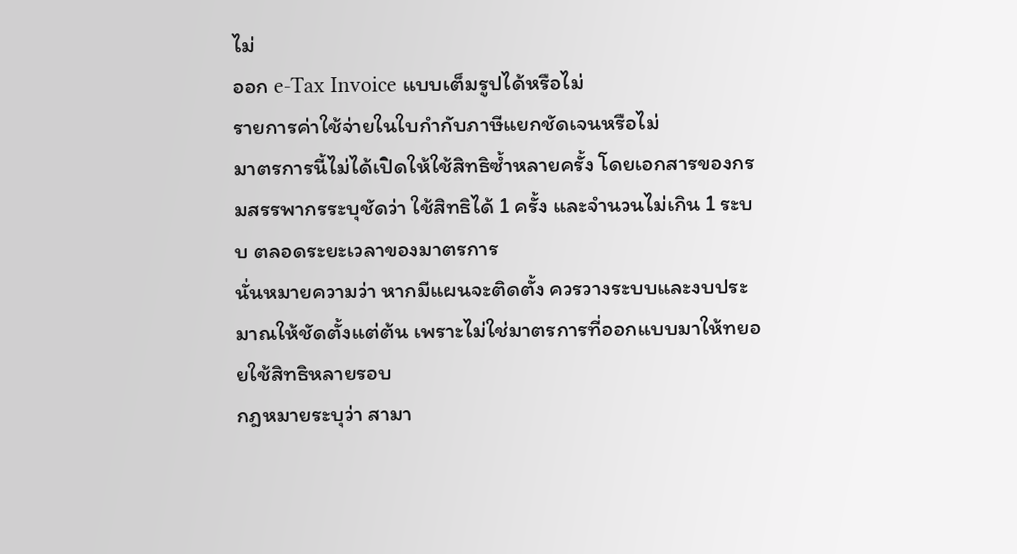ไม่
ออก e-Tax Invoice แบบเต็มรูปได้หรือไม่
รายการค่าใช้จ่ายในใบกำกับภาษีแยกชัดเจนหรือไม่
มาตรการนี้ไม่ได้เปิดให้ใช้สิทธิซ้ำหลายครั้ง โดยเอกสารของกรมสรรพากรระบุชัดว่า ใช้สิทธิได้ 1 ครั้ง และจำนวนไม่เกิน 1 ระบบ ตลอดระยะเวลาของมาตรการ
นั่นหมายความว่า หากมีแผนจะติดตั้ง ควรวางระบบและงบประมาณให้ชัดตั้งแต่ต้น เพราะไม่ใช่มาตรการที่ออกแบบมาให้ทยอยใช้สิทธิหลายรอบ
กฎหมายระบุว่า สามา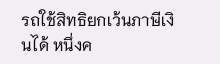รถใช้สิทธิยกเว้นภาษีเงินได้ หนึ่งค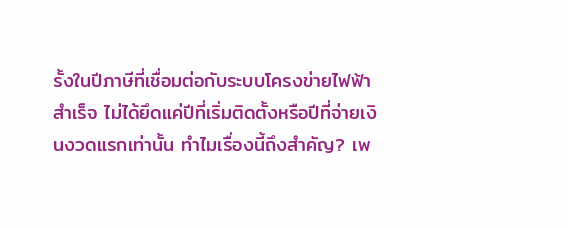รั้งในปีภาษีที่เชื่อมต่อกับระบบโครงข่ายไฟฟ้าสำเร็จ ไม่ได้ยึดแค่ปีที่เริ่มติดตั้งหรือปีที่จ่ายเงินงวดแรกเท่านั้น ทำไมเรื่องนี้ถึงสำคัญ? เพ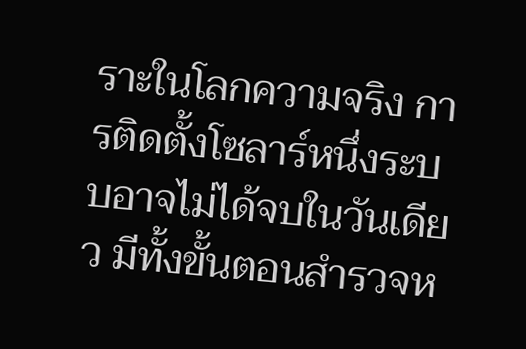ราะในโลกความจริง การติดตั้งโซลาร์หนึ่งระบบอาจไม่ได้จบในวันเดียว มีทั้งขั้นตอนสำรวจห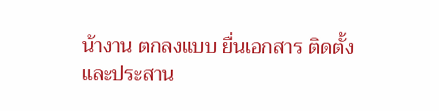น้างาน ตกลงแบบ ยื่นเอกสาร ติดตั้ง และประสาน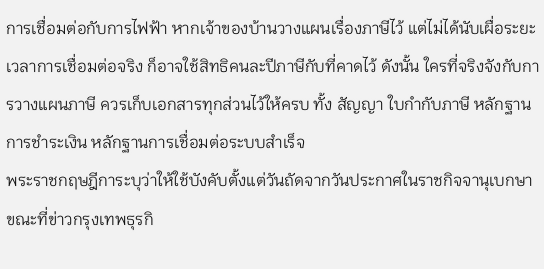การเชื่อมต่อกับการไฟฟ้า หากเจ้าของบ้านวางแผนเรื่องภาษีไว้ แต่ไม่ได้นับเผื่อระยะเวลาการเชื่อมต่อจริง ก็อาจใช้สิทธิคนละปีภาษีกับที่คาดไว้ ดังนั้น ใครที่จริงจังกับการวางแผนภาษี ควรเก็บเอกสารทุกส่วนไว้ให้ครบ ทั้ง สัญญา ใบกำกับภาษี หลักฐานการชำระเงิน หลักฐานการเชื่อมต่อระบบสำเร็จ
พระราชกฤษฎีการะบุว่าให้ใช้บังคับตั้งแต่วันถัดจากวันประกาศในราชกิจจานุเบกษา ขณะที่ข่าวกรุงเทพธุรกิ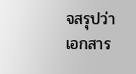จสรุปว่าเอกสาร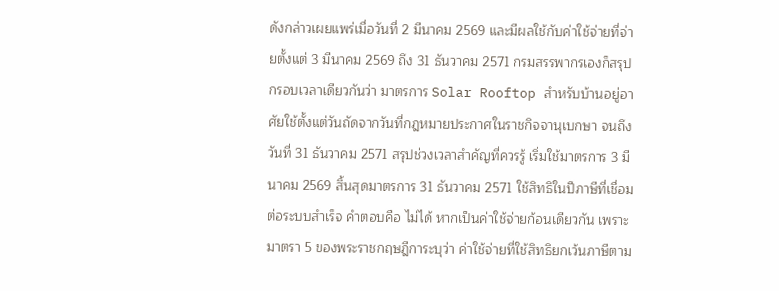ดังกล่าวเผยแพร่เมื่อวันที่ 2 มีนาคม 2569 และมีผลใช้กับค่าใช้จ่ายที่จ่ายตั้งแต่ 3 มีนาคม 2569 ถึง 31 ธันวาคม 2571 กรมสรรพากรเองก็สรุปกรอบเวลาเดียวกันว่า มาตรการ Solar Rooftop สำหรับบ้านอยู่อาศัยใช้ตั้งแต่วันถัดจากวันที่กฎหมายประกาศในราชกิจจานุเบกษา จนถึงวันที่ 31 ธันวาคม 2571 สรุปช่วงเวลาสำคัญที่ควรรู้ เริ่มใช้มาตรการ 3 มีนาคม 2569 สิ้นสุดมาตรการ 31 ธันวาคม 2571 ใช้สิทธิในปีภาษีที่เชื่อมต่อระบบสำเร็จ คำตอบคือ ไม่ได้ หากเป็นค่าใช้จ่ายก้อนเดียวกัน เพราะมาตรา 5 ของพระราชกฤษฎีการะบุว่า ค่าใช้จ่ายที่ใช้สิทธิยกเว้นภาษีตาม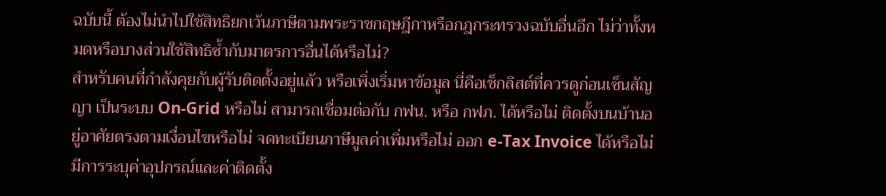ฉบับนี้ ต้องไม่นำไปใช้สิทธิยกเว้นภาษีตามพระราชกฤษฎีกาหรือกฎกระทรวงฉบับอื่นอีก ไม่ว่าทั้งหมดหรือบางส่วนใช้สิทธิซ้ำกับมาตรการอื่นได้หรือไม่?
สำหรับคนที่กำลังคุยกับผู้รับติดตั้งอยู่แล้ว หรือเพิ่งเริ่มหาข้อมูล นี่คือเช็กลิสต์ที่ควรดูก่อนเซ็นสัญญา เป็นระบบ On-Grid หรือไม่ สามารถเชื่อมต่อกับ กฟน. หรือ กฟภ. ได้หรือไม่ ติดตั้งบนบ้านอยู่อาศัยตรงตามเงื่อนไขหรือไม่ จดทะเบียนภาษีมูลค่าเพิ่มหรือไม่ ออก e-Tax Invoice ได้หรือไม่ มีการระบุค่าอุปกรณ์และค่าติดตั้ง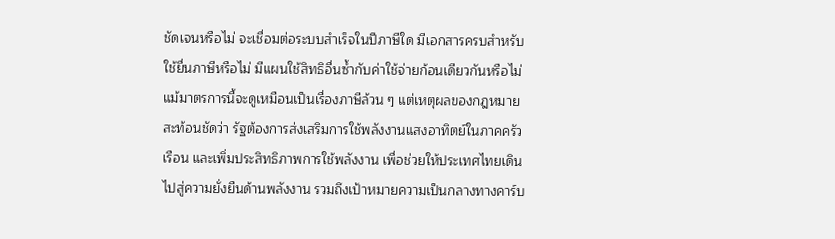ชัดเจนหรือไม่ จะเชื่อมต่อระบบสำเร็จในปีภาษีใด มีเอกสารครบสำหรับใช้ยื่นภาษีหรือไม่ มีแผนใช้สิทธิอื่นซ้ำกับค่าใช้จ่ายก้อนเดียวกันหรือไม่ แม้มาตรการนี้จะดูเหมือนเป็นเรื่องภาษีล้วน ๆ แต่เหตุผลของกฎหมายสะท้อนชัดว่า รัฐต้องการส่งเสริมการใช้พลังงานแสงอาทิตย์ในภาคครัวเรือน และเพิ่มประสิทธิภาพการใช้พลังงาน เพื่อช่วยให้ประเทศไทยเดินไปสู่ความยั่งยืนด้านพลังงาน รวมถึงเป้าหมายความเป็นกลางทางคาร์บ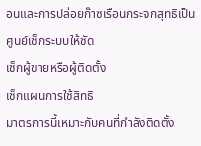อนและการปล่อยก๊าซเรือนกระจกสุทธิเป็นศูนย์เช็กระบบให้ชัด
เช็กผู้ขายหรือผู้ติดตั้ง
เช็กแผนการใช้สิทธิ
มาตรการนี้เหมาะกับคนที่กำลังติดตั้ง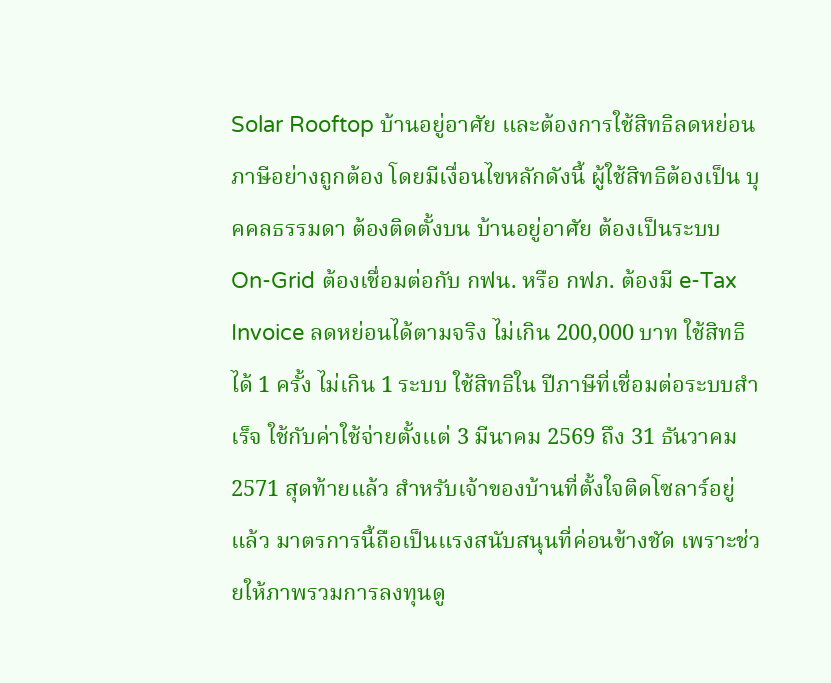Solar Rooftop บ้านอยู่อาศัย และต้องการใช้สิทธิลดหย่อนภาษีอย่างถูกต้อง โดยมีเงื่อนไขหลักดังนี้ ผู้ใช้สิทธิต้องเป็น บุคคลธรรมดา ต้องติดตั้งบน บ้านอยู่อาศัย ต้องเป็นระบบ On-Grid ต้องเชื่อมต่อกับ กฟน. หรือ กฟภ. ต้องมี e-Tax Invoice ลดหย่อนได้ตามจริง ไม่เกิน 200,000 บาท ใช้สิทธิได้ 1 ครั้ง ไม่เกิน 1 ระบบ ใช้สิทธิใน ปีภาษีที่เชื่อมต่อระบบสำเร็จ ใช้กับค่าใช้จ่ายตั้งแต่ 3 มีนาคม 2569 ถึง 31 ธันวาคม 2571 สุดท้ายแล้ว สำหรับเจ้าของบ้านที่ตั้งใจติดโซลาร์อยู่แล้ว มาตรการนี้ถือเป็นแรงสนับสนุนที่ค่อนข้างชัด เพราะช่วยให้ภาพรวมการลงทุนดู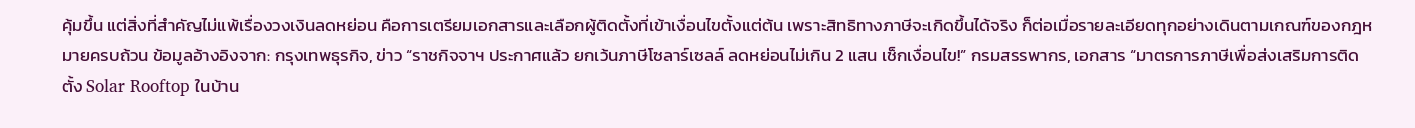คุ้มขึ้น แต่สิ่งที่สำคัญไม่แพ้เรื่องวงเงินลดหย่อน คือการเตรียมเอกสารและเลือกผู้ติดตั้งที่เข้าเงื่อนไขตั้งแต่ต้น เพราะสิทธิทางภาษีจะเกิดขึ้นได้จริง ก็ต่อเมื่อรายละเอียดทุกอย่างเดินตามเกณฑ์ของกฎหมายครบถ้วน ข้อมูลอ้างอิงจาก: กรุงเทพธุรกิจ, ข่าว “ราชกิจจาฯ ประกาศแล้ว ยกเว้นภาษีโซลาร์เซลล์ ลดหย่อนไม่เกิน 2 แสน เช็กเงื่อนไข!” กรมสรรพากร, เอกสาร “มาตรการภาษีเพื่อส่งเสริมการติดตั้ง Solar Rooftop ในบ้าน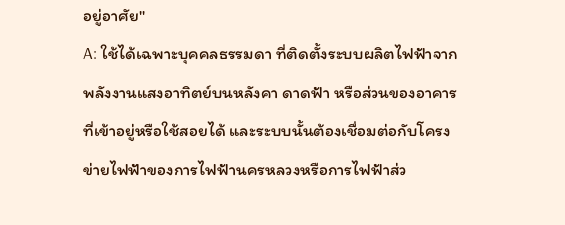อยู่อาศัย"
A: ใช้ได้เฉพาะบุคคลธรรมดา ที่ติดตั้งระบบผลิตไฟฟ้าจากพลังงานแสงอาทิตย์บนหลังคา ดาดฟ้า หรือส่วนของอาคารที่เข้าอยู่หรือใช้สอยได้ และระบบนั้นต้องเชื่อมต่อกับโครงข่ายไฟฟ้าของการไฟฟ้านครหลวงหรือการไฟฟ้าส่ว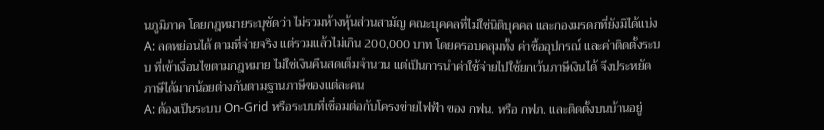นภูมิภาค โดยกฎหมายระบุชัดว่า ไม่รวมห้างหุ้นส่วนสามัญ คณะบุคคลที่ไม่ใช่นิติบุคคล และกองมรดกที่ยังมิได้แบ่ง
A: ลดหย่อนได้ ตามที่จ่ายจริง แต่รวมแล้วไม่เกิน 200,000 บาท โดยครอบคลุมทั้ง ค่าซื้ออุปกรณ์ และค่าติดตั้งระบบ ที่เข้าเงื่อนไขตามกฎหมาย ไม่ใช่เงินคืนสดเต็มจำนวน แต่เป็นการนำค่าใช้จ่ายไปใช้ยกเว้นภาษีเงินได้ จึงประหยัดภาษีได้มากน้อยต่างกันตามฐานภาษีของแต่ละคน
A: ต้องเป็นระบบ On-Grid หรือระบบที่เชื่อมต่อกับโครงข่ายไฟฟ้า ของ กฟน. หรือ กฟภ. และติดตั้งบนบ้านอยู่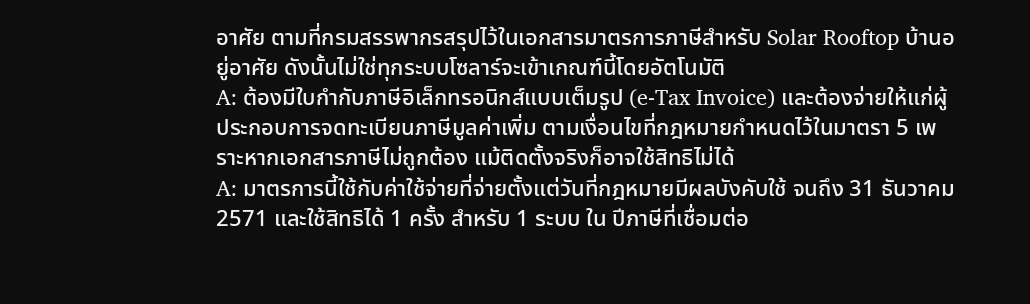อาศัย ตามที่กรมสรรพากรสรุปไว้ในเอกสารมาตรการภาษีสำหรับ Solar Rooftop บ้านอยู่อาศัย ดังนั้นไม่ใช่ทุกระบบโซลาร์จะเข้าเกณฑ์นี้โดยอัตโนมัติ
A: ต้องมีใบกำกับภาษีอิเล็กทรอนิกส์แบบเต็มรูป (e-Tax Invoice) และต้องจ่ายให้แก่ผู้ประกอบการจดทะเบียนภาษีมูลค่าเพิ่ม ตามเงื่อนไขที่กฎหมายกำหนดไว้ในมาตรา 5 เพราะหากเอกสารภาษีไม่ถูกต้อง แม้ติดตั้งจริงก็อาจใช้สิทธิไม่ได้
A: มาตรการนี้ใช้กับค่าใช้จ่ายที่จ่ายตั้งแต่วันที่กฎหมายมีผลบังคับใช้ จนถึง 31 ธันวาคม 2571 และใช้สิทธิได้ 1 ครั้ง สำหรับ 1 ระบบ ใน ปีภาษีที่เชื่อมต่อ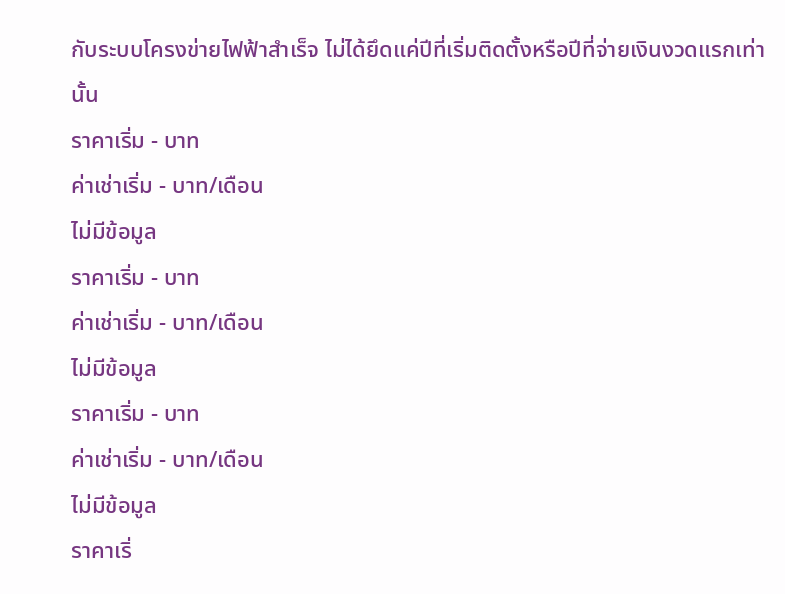กับระบบโครงข่ายไฟฟ้าสำเร็จ ไม่ได้ยึดแค่ปีที่เริ่มติดตั้งหรือปีที่จ่ายเงินงวดแรกเท่านั้น
ราคาเริ่ม - บาท
ค่าเช่าเริ่ม - บาท/เดือน
ไม่มีข้อมูล
ราคาเริ่ม - บาท
ค่าเช่าเริ่ม - บาท/เดือน
ไม่มีข้อมูล
ราคาเริ่ม - บาท
ค่าเช่าเริ่ม - บาท/เดือน
ไม่มีข้อมูล
ราคาเริ่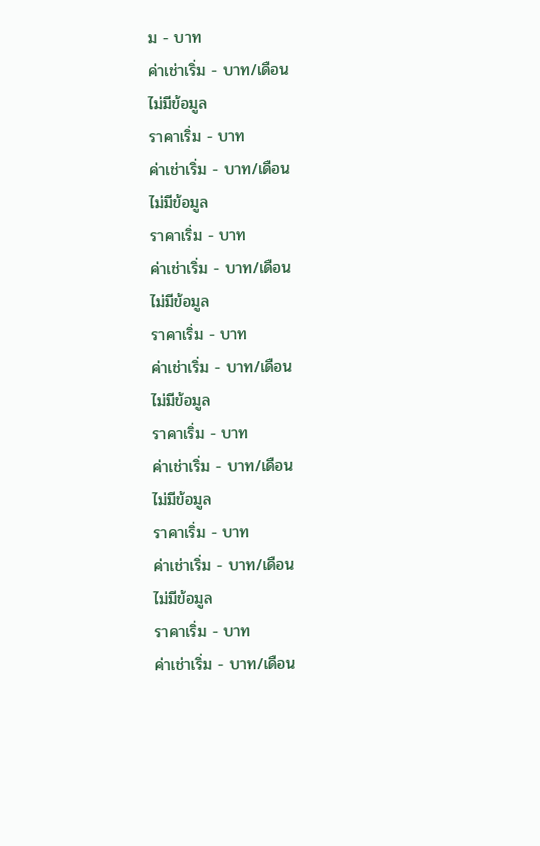ม - บาท
ค่าเช่าเริ่ม - บาท/เดือน
ไม่มีข้อมูล
ราคาเริ่ม - บาท
ค่าเช่าเริ่ม - บาท/เดือน
ไม่มีข้อมูล
ราคาเริ่ม - บาท
ค่าเช่าเริ่ม - บาท/เดือน
ไม่มีข้อมูล
ราคาเริ่ม - บาท
ค่าเช่าเริ่ม - บาท/เดือน
ไม่มีข้อมูล
ราคาเริ่ม - บาท
ค่าเช่าเริ่ม - บาท/เดือน
ไม่มีข้อมูล
ราคาเริ่ม - บาท
ค่าเช่าเริ่ม - บาท/เดือน
ไม่มีข้อมูล
ราคาเริ่ม - บาท
ค่าเช่าเริ่ม - บาท/เดือน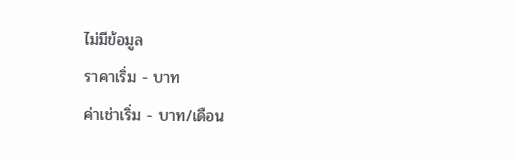ไม่มีข้อมูล
ราคาเริ่ม - บาท
ค่าเช่าเริ่ม - บาท/เดือน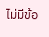ไม่มีข้อ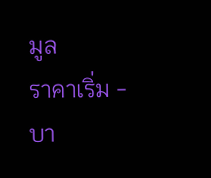มูล
ราคาเริ่ม - บา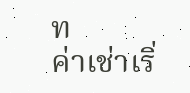ท
ค่าเช่าเริ่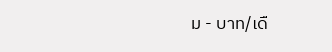ม - บาท/เดื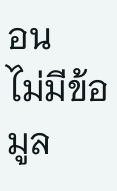อน
ไม่มีข้อมูล